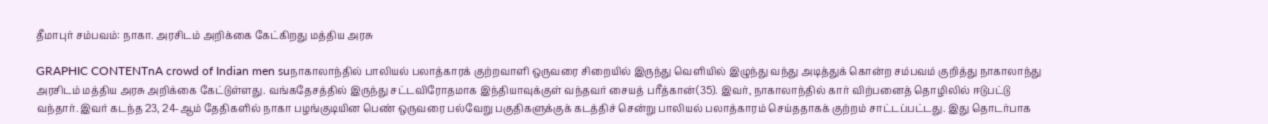தீமாபுர் சம்பவம்: நாகா. அரசிடம் அறிக்கை கேட்கிறது மத்திய அரசு

GRAPHIC CONTENTnA crowd of Indian men suநாகாலாந்தில் பாலியல் பலாத்காரக் குற்றவாளி ஒருவரை சிறையில் இருந்து வெளியில் இழுந்து வந்து அடித்துக் கொன்ற சம்பவம் குறித்து நாகாலாந்து அரசிடம் மத்திய அரசு அறிக்கை கேட்டுள்ளது. வங்கதேசத்தில் இருந்து சட்டவிரோதமாக இந்தியாவுக்குள் வந்தவர் சையத் பரீத்கான்(35). இவர், நாகாலாந்தில் கார் விற்பனைத் தொழிலில் ஈடுபட்டு வந்தார். இவர் கடந்த 23, 24-ஆம் தேதிகளில் நாகா பழங்குடியின பெண் ஒருவரை பல்வேறு பகுதிகளுக்குக் கடத்திச் சென்று பாலியல் பலாத்காரம் செய்ததாகக் குற்றம் சாட்டப்பட்டது. இது தொடர்பாக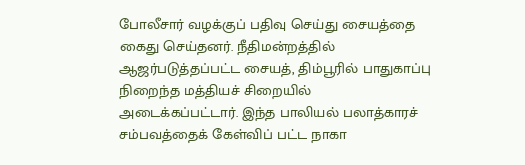போலீசார் வழக்குப் பதிவு செய்து சையத்தை கைது செய்தனர். நீதிமன்றத்தில் ஆஜர்படுத்தப்பட்ட சையத், திம்பூரில் பாதுகாப்பு நிறைந்த மத்தியச் சிறையில் அடைக்கப்பட்டார். இந்த பாலியல் பலாத்காரச் சம்பவத்தைக் கேள்விப் பட்ட நாகா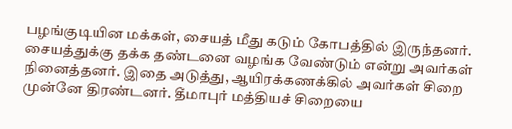பழங்குடியின மக்கள், சையத் மீது கடும் கோபத்தில் இருந்தனர். சையத்துக்கு தக்க தண்டனை வழங்க வேண்டும் என்று அவர்கள் நினைத்தனர். இதை அடுத்து, ஆயிரக்கணக்கில் அவர்கள் சிறை முன்னே திரண்டனர். தீமாபுர் மத்தியச் சிறையை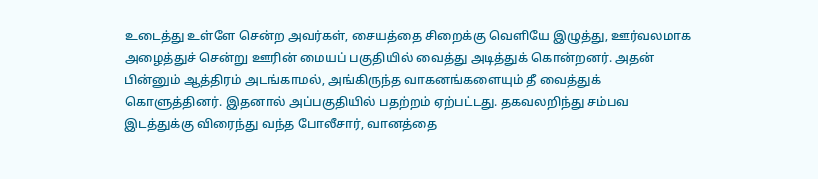உடைத்து உள்ளே சென்ற அவர்கள், சையத்தை சிறைக்கு வெளியே இழுத்து, ஊர்வலமாக அழைத்துச் சென்று ஊரின் மையப் பகுதியில் வைத்து அடித்துக் கொன்றனர். அதன் பின்னும் ஆத்திரம் அடங்காமல், அங்கிருந்த வாகனங்களையும் தீ வைத்துக் கொளுத்தினர். இதனால் அப்பகுதியில் பதற்றம் ஏற்பட்டது. தகவலறிந்து சம்பவ இடத்துக்கு விரைந்து வந்த போலீசார், வானத்தை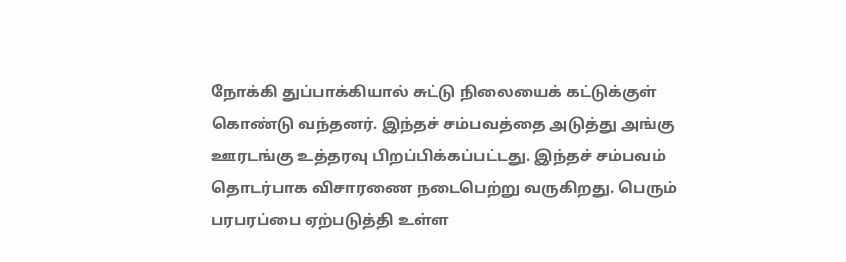நோக்கி துப்பாக்கியால் சுட்டு நிலையைக் கட்டுக்குள் கொண்டு வந்தனர். இந்தச் சம்பவத்தை அடுத்து அங்கு ஊரடங்கு உத்தரவு பிறப்பிக்கப்பட்டது. இந்தச் சம்பவம் தொடர்பாக விசாரணை நடைபெற்று வருகிறது. பெரும் பரபரப்பை ஏற்படுத்தி உள்ள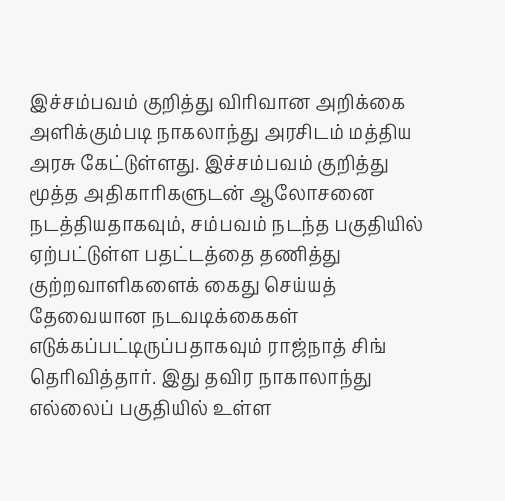இச்சம்பவம் குறித்து விரிவான அறிக்கை அளிக்கும்படி நாகலாந்து அரசிடம் மத்திய அரசு கேட்டுள்ளது. இச்சம்பவம் குறித்து மூத்த அதிகாரிகளுடன் ஆலோசனை நடத்தியதாகவும், சம்பவம் நடந்த பகுதியில் ஏற்பட்டுள்ள பதட்டத்தை தணித்து குற்றவாளிகளைக் கைது செய்யத் தேவையான நடவடிக்கைகள் எடுக்கப்பட்டிருப்பதாகவும் ராஜ்நாத் சிங் தெரிவித்தார். இது தவிர நாகாலாந்து எல்லைப் பகுதியில் உள்ள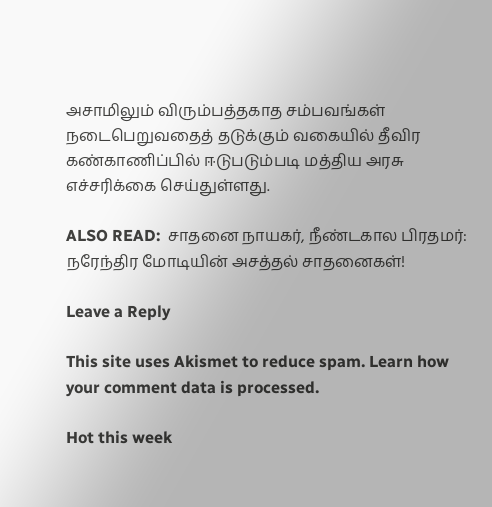அசாமிலும் விரும்பத்தகாத சம்பவங்கள் நடைபெறுவதைத் தடுக்கும் வகையில் தீவிர கண்காணிப்பில் ஈடுபடும்படி மத்திய அரசு எச்சரிக்கை செய்துள்ளது.

ALSO READ:  சாதனை நாயகர், நீண்டகால பிரதமர்: நரேந்திர மோடியின் அசத்தல் சாதனைகள்!

Leave a Reply

This site uses Akismet to reduce spam. Learn how your comment data is processed.

Hot this week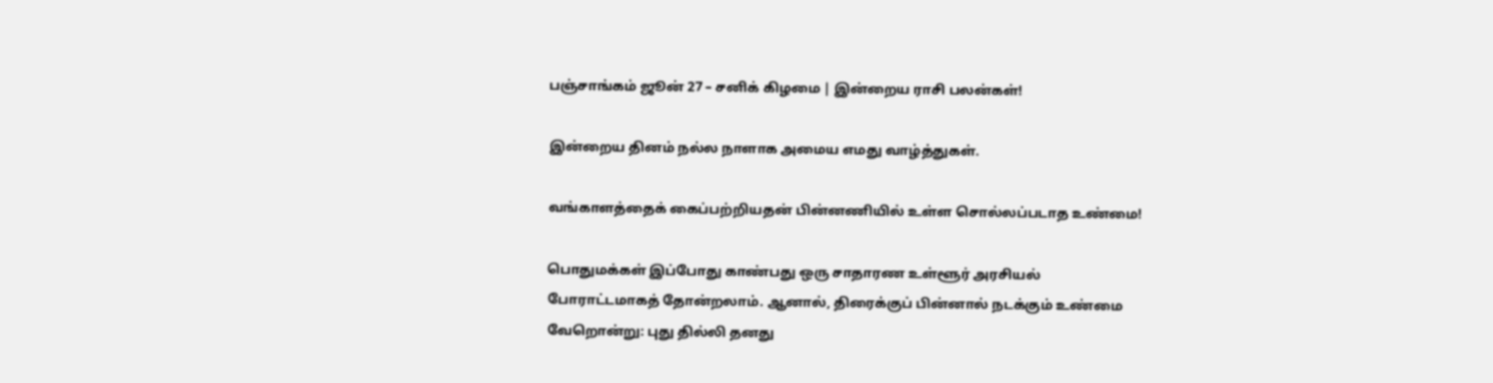பஞ்சாங்கம் ஜூன் 27 – சனிக் கிழமை | இன்றைய ராசி பலன்கள்!

இன்றைய தினம் நல்ல நாளாக அமைய எமது வாழ்த்துகள்.

வங்காளத்தைக் கைப்பற்றியதன் பின்னணியில் உள்ள சொல்லப்படாத உண்மை!

பொதுமக்கள் இப்போது காண்பது ஒரு சாதாரண உள்ளூர் அரசியல் போராட்டமாகத் தோன்றலாம். ஆனால், திரைக்குப் பின்னால் நடக்கும் உண்மை வேறொன்று: புது தில்லி தனது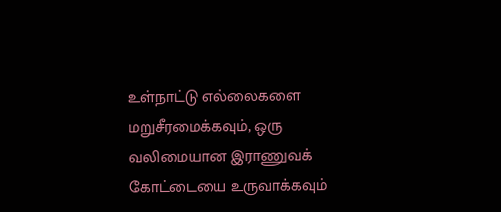உள்நாட்டு எல்லைகளை மறுசீரமைக்கவும், ஒரு வலிமையான இராணுவக் கோட்டையை உருவாக்கவும்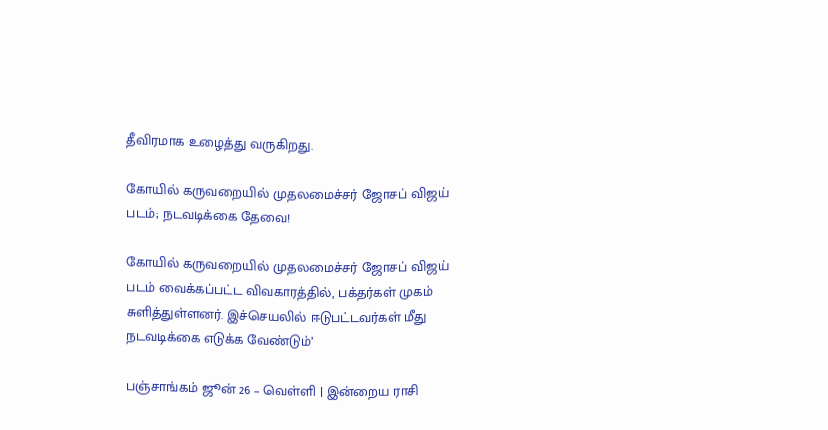தீவிரமாக உழைத்து வருகிறது.

கோயில் கருவறையில் முதலமைச்சர் ஜோசப் விஜய் படம்; நடவடிக்கை தேவை!

கோயில் கருவறையில் முதலமைச்சர் ஜோசப் விஜய் படம் வைக்கப்பட்ட விவகாரத்தில், பக்தர்கள் முகம் சுளித்துள்ளனர். இச்செயலில் ஈடுபட்டவர்கள் மீது நடவடிக்கை எடுக்க வேண்டும்’

பஞ்சாங்கம் ஜூன் 26 – வெள்ளி | இன்றைய ராசி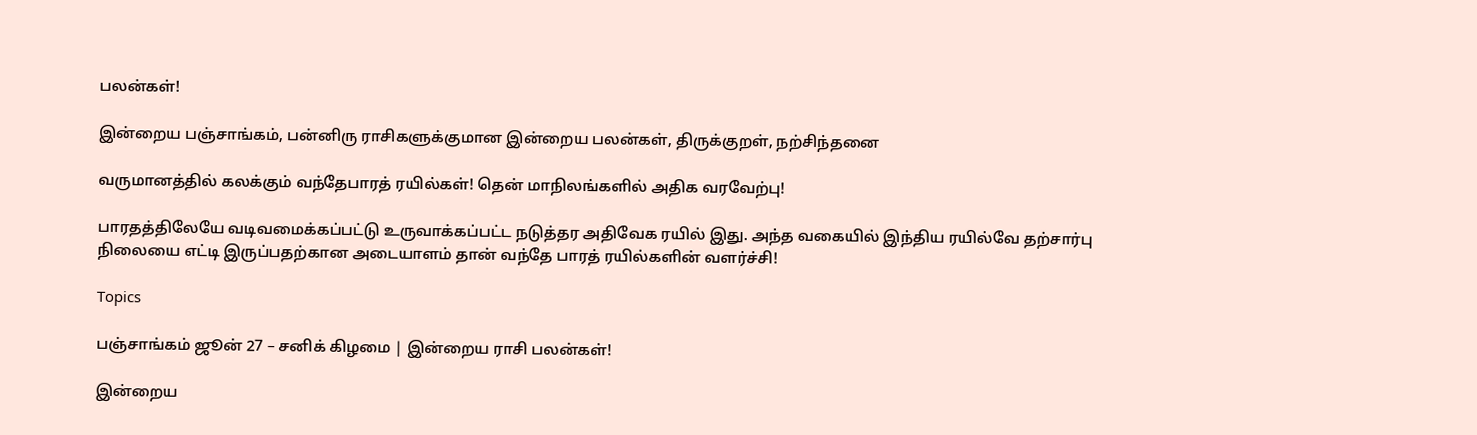பலன்கள்!

இன்றைய பஞ்சாங்கம், பன்னிரு ராசிகளுக்குமான இன்றைய பலன்கள், திருக்குறள், நற்சிந்தனை

வருமானத்தில் கலக்கும் வந்தேபாரத் ரயில்கள்! தென் மாநிலங்களில் அதிக வரவேற்பு!

பாரதத்திலேயே வடிவமைக்கப்பட்டு உருவாக்கப்பட்ட நடுத்தர அதிவேக ரயில் இது. அந்த வகையில் இந்திய ரயில்வே தற்சார்பு நிலையை எட்டி இருப்பதற்கான அடையாளம் தான் வந்தே பாரத் ரயில்களின் வளர்ச்சி!

Topics

பஞ்சாங்கம் ஜூன் 27 – சனிக் கிழமை | இன்றைய ராசி பலன்கள்!

இன்றைய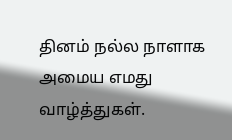தினம் நல்ல நாளாக அமைய எமது வாழ்த்துகள்.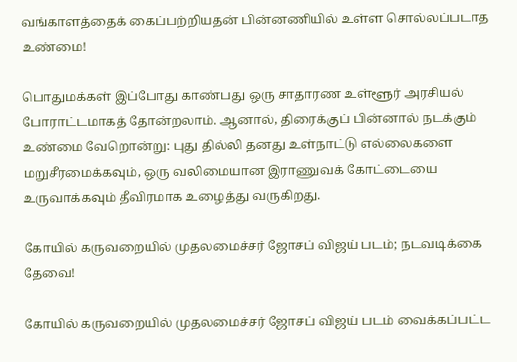வங்காளத்தைக் கைப்பற்றியதன் பின்னணியில் உள்ள சொல்லப்படாத உண்மை!

பொதுமக்கள் இப்போது காண்பது ஒரு சாதாரண உள்ளூர் அரசியல் போராட்டமாகத் தோன்றலாம். ஆனால், திரைக்குப் பின்னால் நடக்கும் உண்மை வேறொன்று: புது தில்லி தனது உள்நாட்டு எல்லைகளை மறுசீரமைக்கவும், ஒரு வலிமையான இராணுவக் கோட்டையை உருவாக்கவும் தீவிரமாக உழைத்து வருகிறது.

கோயில் கருவறையில் முதலமைச்சர் ஜோசப் விஜய் படம்; நடவடிக்கை தேவை!

கோயில் கருவறையில் முதலமைச்சர் ஜோசப் விஜய் படம் வைக்கப்பட்ட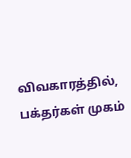விவகாரத்தில், பக்தர்கள் முகம்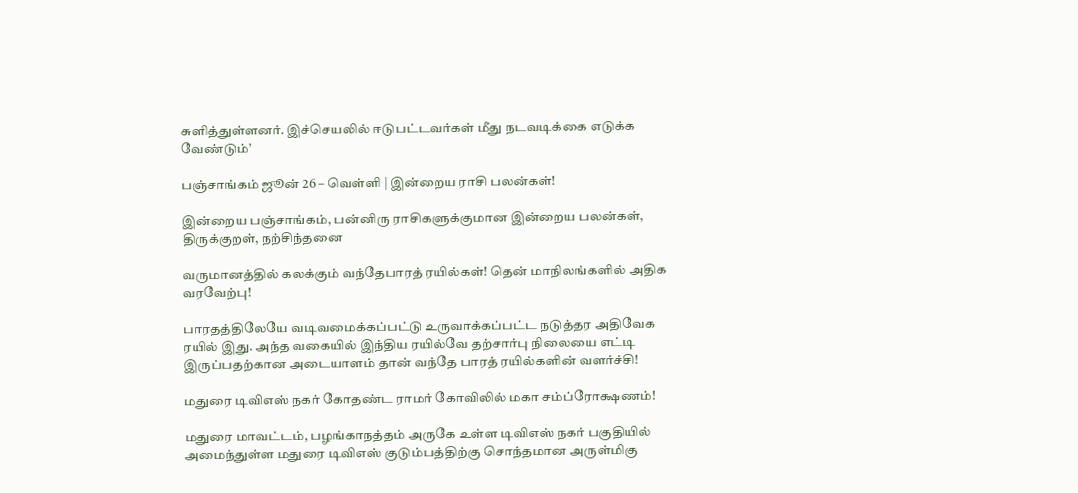சுளித்துள்ளனர். இச்செயலில் ஈடுபட்டவர்கள் மீது நடவடிக்கை எடுக்க வேண்டும்’

பஞ்சாங்கம் ஜூன் 26 – வெள்ளி | இன்றைய ராசி பலன்கள்!

இன்றைய பஞ்சாங்கம், பன்னிரு ராசிகளுக்குமான இன்றைய பலன்கள், திருக்குறள், நற்சிந்தனை

வருமானத்தில் கலக்கும் வந்தேபாரத் ரயில்கள்! தென் மாநிலங்களில் அதிக வரவேற்பு!

பாரதத்திலேயே வடிவமைக்கப்பட்டு உருவாக்கப்பட்ட நடுத்தர அதிவேக ரயில் இது. அந்த வகையில் இந்திய ரயில்வே தற்சார்பு நிலையை எட்டி இருப்பதற்கான அடையாளம் தான் வந்தே பாரத் ரயில்களின் வளர்ச்சி!

மதுரை டிவிஎஸ் நகர் கோதண்ட ராமர் கோவிலில் மகா சம்ப்ரோக்ஷணம்!

மதுரை மாவட்டம், பழங்காநத்தம் அருகே உள்ள டிவிஎஸ் நகர் பகுதியில் அமைந்துள்ள மதுரை டிவிஎஸ் குடும்பத்திற்கு சொந்தமான அருள்மிகு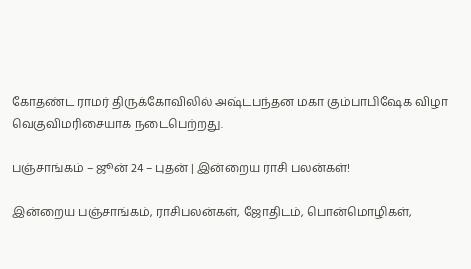கோதண்ட ராமர் திருக்கோவிலில் அஷ்டபந்தன மகா கும்பாபிஷேக விழா வெகுவிமரிசையாக நடைபெற்றது.

பஞ்சாங்கம் – ஜூன் 24 – புதன் | இன்றைய ராசி பலன்கள்!

இன்றைய பஞ்சாங்கம், ராசிபலன்கள், ஜோதிடம், பொன்மொழிகள்,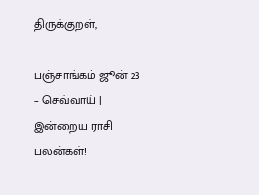திருக்குறள்,

பஞ்சாங்கம் ஜூன் 23 – செவ்வாய் | இன்றைய ராசி பலன்கள்!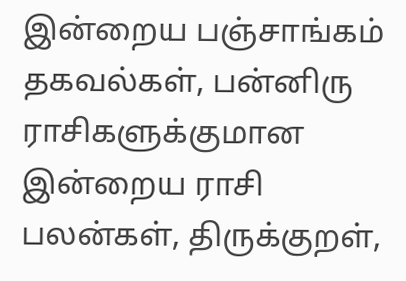இன்றைய பஞ்சாங்கம் தகவல்கள், பன்னிரு ராசிகளுக்குமான இன்றைய ராசி பலன்கள், திருக்குறள்,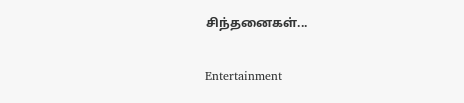சிந்தனைகள்...

Entertainment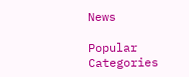News

Popular Categories